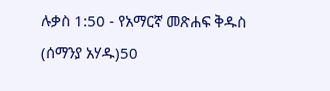ሉቃስ 1:50 - የአማርኛ መጽሐፍ ቅዱስ (ሰማንያ አሃዱ)50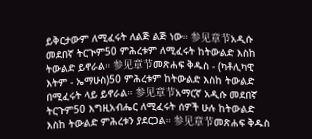ይቅርታውም ለሚፈሩት ለልጅ ልጅ ነው። 参见章节አዲሱ መደበኛ ትርጒም50 ምሕረቱም ለሚፈሩት ከትውልድ እስከ ትውልድ ይኖራል። 参见章节መጽሐፍ ቅዱስ - (ካቶሊካዊ እትም - ኤማሁስ)50 ምሕረቱም ከትውልድ እስከ ትውልድ በሚፈሩት ላይ ይኖራል። 参见章节አማርኛ አዲሱ መደበኛ ትርጉም50 እግዚአብሔር ለሚፈሩት ሰዎች ሁሉ ከትውልድ እስከ ትውልድ ምሕረቱን ያደርጋል። 参见章节መጽሐፍ ቅዱስ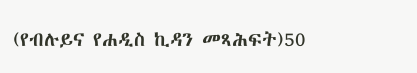(የብሉይና የሐዲስ ኪዳን መጻሕፍት)50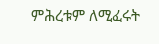ምሕረቱም ለሚፈሩት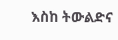እስከ ትውልድና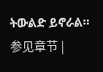ትውልድ ይኖራል። 参见章节 |